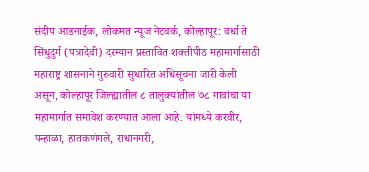संदीप आडनाईक, लोकमत न्यूज नेटवर्क, कोल्हापूर: वर्धा ते सिंधुदुर्ग (पत्रादेवी) दरम्यान प्रस्तावित शक्तीपीठ महामार्गासाठी महाराष्ट्र शासनाने गुरुवारी सुधारित अधिसूचना जारी केली असून, कोल्हापूर जिल्ह्यातील ८ तालुक्यांतील ७८ गावांचा या महामार्गात समावेश करण्यात आला आहे. यांमध्ये करवीर, पन्हाळा, हातकणंगले, राधानगरी,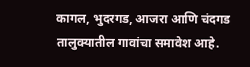कागल, भुदरगड, आजरा आणि चंदगड तालुक्यातील गावांचा समावेश आहे.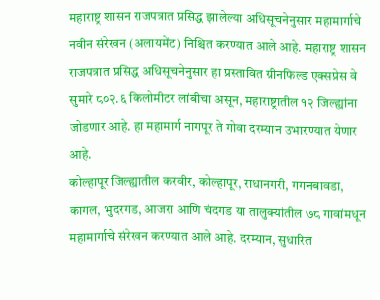महाराष्ट्र शासन राजपत्रात प्रसिद्ध झालेल्या अधिसूचनेनुसार महामार्गाचे नवीन संरेखन (अलायमेंट) निश्चित करण्यात आले आहे. महाराष्ट्र शासन राजपत्रात प्रसिद्ध अधिसूचनेनुसार हा प्रस्तावित ग्रीनफिल्ड एक्सप्रेस वे सुमारे ८०२.६ किलोमीटर लांबीचा असून, महाराष्ट्रातील १२ जिल्ह्यांना जोडणार आहे. हा महामार्ग नागपूर ते गोवा दरम्यान उभारण्यात येणार आहे.
कोल्हापूर जिल्ह्यातील करवीर, कोल्हापूर, राधानगरी, गगनबावडा, कागल, भुदरगड, आजरा आणि चंदगड या तालुक्यांतील ७८ गावांमधून महामार्गाचे संरेखन करण्यात आले आहे. दरम्यान, सुधारित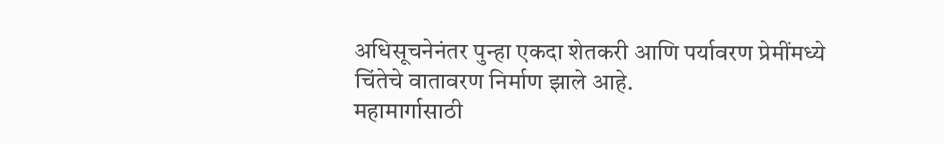अधिसूचनेनंतर पुन्हा एकदा शेतकरी आणि पर्यावरण प्रेमींमध्ये चिंतेचे वातावरण निर्माण झाले आहे.
महामार्गासाठी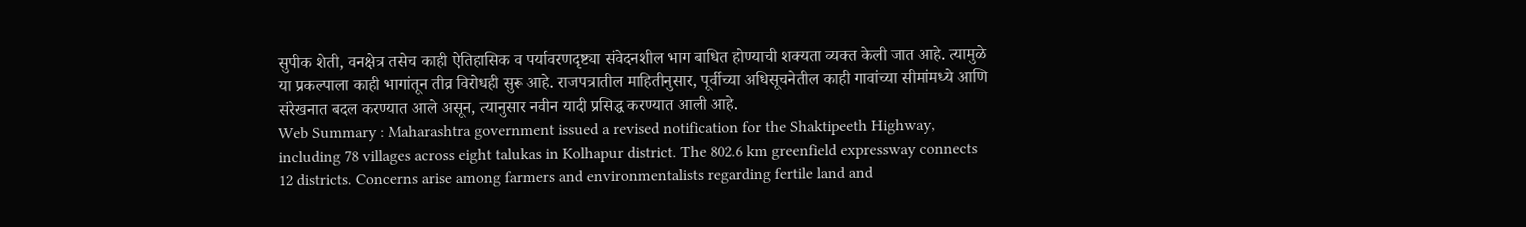सुपीक शेती, वनक्षेत्र तसेच काही ऐतिहासिक व पर्यावरणदृष्ट्या संवेदनशील भाग बाधित होण्याची शक्यता व्यक्त केली जात आहे. त्यामुळे या प्रकल्पाला काही भागांतून तीव्र विरोधही सुरू आहे. राजपत्रातील माहितीनुसार, पूर्वीच्या अधिसूचनेतील काही गावांच्या सीमांमध्ये आणि संरेखनात बदल करण्यात आले असून, त्यानुसार नवीन यादी प्रसिद्ध करण्यात आली आहे.
Web Summary : Maharashtra government issued a revised notification for the Shaktipeeth Highway, including 78 villages across eight talukas in Kolhapur district. The 802.6 km greenfield expressway connects 12 districts. Concerns arise among farmers and environmentalists regarding fertile land and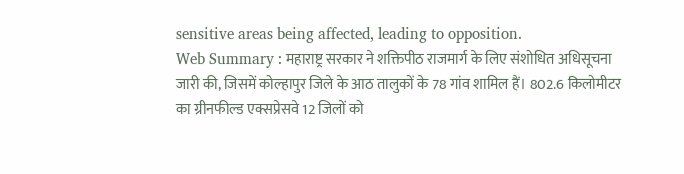sensitive areas being affected, leading to opposition.
Web Summary : महाराष्ट्र सरकार ने शक्तिपीठ राजमार्ग के लिए संशोधित अधिसूचना जारी की, जिसमें कोल्हापुर जिले के आठ तालुकों के 78 गांव शामिल हैं। 802.6 किलोमीटर का ग्रीनफील्ड एक्सप्रेसवे 12 जिलों को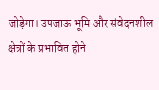जोड़ेगा। उपजाऊ भूमि और संवेदनशील क्षेत्रों के प्रभावित होने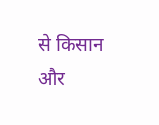से किसान और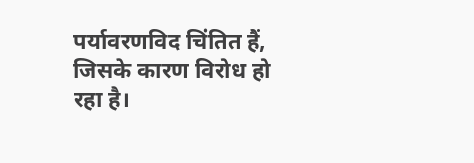पर्यावरणविद चिंतित हैं, जिसके कारण विरोध हो रहा है।